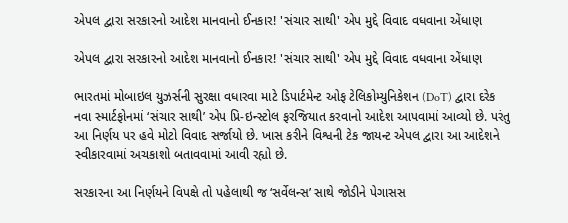એપલ દ્વારા સરકારનો આદેશ માનવાનો ઈનકાર! 'સંચાર સાથી' એપ મુદ્દે વિવાદ વધવાના એંધાણ

એપલ દ્વારા સરકારનો આદેશ માનવાનો ઈનકાર! 'સંચાર સાથી' એપ મુદ્દે વિવાદ વધવાના એંધાણ

ભારતમાં મોબાઇલ યુઝર્સની સુરક્ષા વધારવા માટે ડિપાર્ટમેન્ટ ઓફ ટેલિકોમ્યુનિકેશન (DoT) દ્વારા દરેક નવા સ્માર્ટફોનમાં ‘સંચાર સાથી’ એપ પ્રિ-ઇન્સ્ટોલ ફરજિયાત કરવાનો આદેશ આપવામાં આવ્યો છે. પરંતુ આ નિર્ણય પર હવે મોટો વિવાદ સર્જાયો છે. ખાસ કરીને વિશ્વની ટેક જાયન્ટ એપલ દ્વારા આ આદેશને સ્વીકારવામાં અચકાશો બતાવવામાં આવી રહ્યો છે.

સરકારના આ નિર્ણયને વિપક્ષે તો પહેલાથી જ ‘સર્વેલન્સ’ સાથે જોડીને પેગાસસ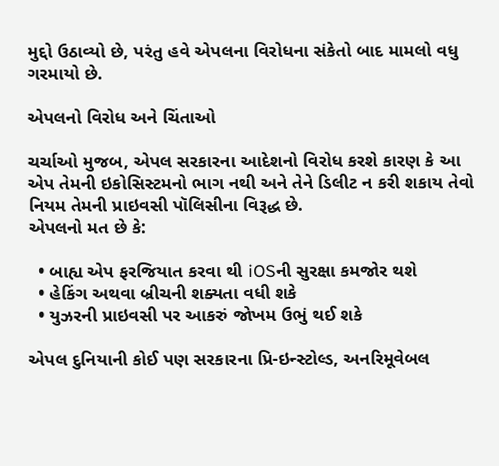મુદ્દો ઉઠાવ્યો છે, પરંતુ હવે એપલના વિરોધના સંકેતો બાદ મામલો વધુ ગરમાયો છે.

એપલનો વિરોધ અને ચિંતાઓ

ચર્ચાઓ મુજબ, એપલ સરકારના આદેશનો વિરોધ કરશે કારણ કે આ એપ તેમની ઇકોસિસ્ટમનો ભાગ નથી અને તેને ડિલીટ ન કરી શકાય તેવો નિયમ તેમની પ્રાઇવસી પૉલિસીના વિરૂદ્ધ છે.
એપલનો મત છે કે:

  • બાહ્ય એપ ફરજિયાત કરવા થી iOSની સુરક્ષા કમજોર થશે
  • હેકિંગ અથવા બ્રીચની શક્યતા વધી શકે
  • યુઝરની પ્રાઇવસી પર આકરું જોખમ ઉભું થઈ શકે

એપલ દુનિયાની કોઈ પણ સરકારના પ્રિ-ઇન્સ્ટોલ્ડ, અનરિમૂવેબલ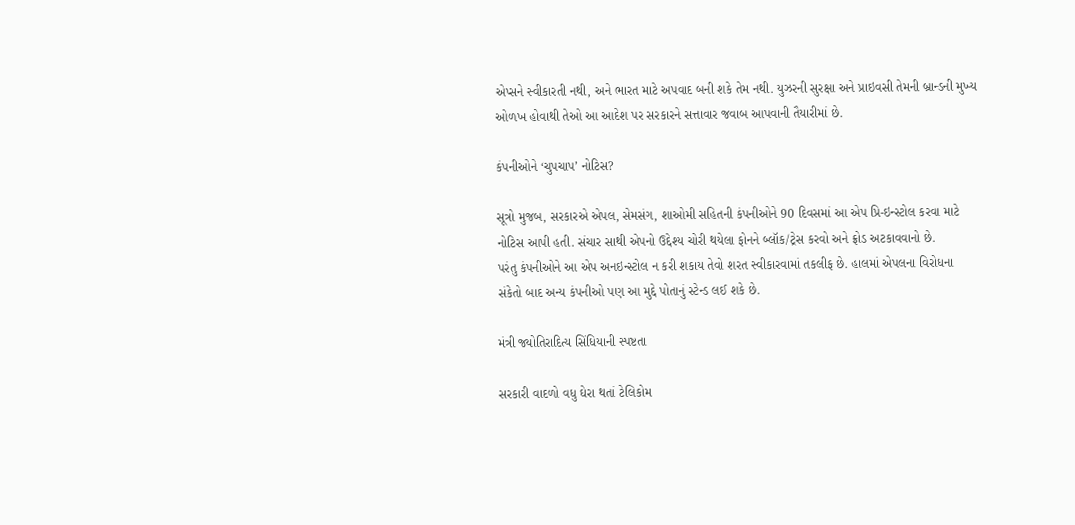એપ્સને સ્વીકારતી નથી, અને ભારત માટે અપવાદ બની શકે તેમ નથી. યુઝરની સુરક્ષા અને પ્રાઇવસી તેમની બ્રાન્ડની મુખ્ય ઓળખ હોવાથી તેઓ આ આદેશ પર સરકારને સત્તાવાર જવાબ આપવાની તૈયારીમાં છે.

કંપનીઓને ‘ચુપચાપ’ નોટિસ?

સૂત્રો મુજબ, સરકારએ એપલ, સેમસંગ, શાઓમી સહિતની કંપનીઓને 90 દિવસમાં આ એપ પ્રિ-ઇન્સ્ટોલ કરવા માટે નોટિસ આપી હતી. સંચાર સાથી એપનો ઉદ્દેશ્ય ચોરી થયેલા ફોનને બ્લૉક/ટ્રેસ કરવો અને ફ્રોડ અટકાવવાનો છે.
પરંતુ કંપનીઓને આ એપ અનઇન્સ્ટોલ ન કરી શકાય તેવો શરત સ્વીકારવામાં તકલીફ છે. હાલમાં એપલના વિરોધના સંકેતો બાદ અન્ય કંપનીઓ પણ આ મુદ્દે પોતાનું સ્ટેન્ડ લઈ શકે છે.

મંત્રી જ્યોતિરાદિત્ય સિંધિયાની સ્પષ્ટતા

સરકારી વાદળો વધુ ઘેરા થતાં ટેલિકોમ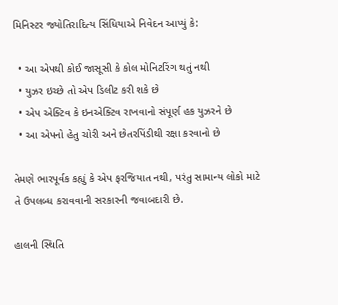મિનિસ્ટર જ્યોતિરાદિત્ય સિંધિયાએ નિવેદન આપ્યું કે:

  • આ એપથી કોઈ જાસૂસી કે કોલ મોનિટરિંગ થતું નથી
  • યુઝર ઇચ્છે તો એપ ડિલીટ કરી શકે છે
  • એપ એક્ટિવ કે ઇનએક્ટિવ રાખવાનો સંપૂર્ણ હક યુઝરને છે
  • આ એપનો હેતુ ચોરી અને છેતરપિંડીથી રક્ષા કરવાનો છે

તેમણે ભારપૂર્વક કહ્યું કે એપ ફરજિયાત નથી, પરંતુ સામાન્ય લોકો માટે તે ઉપલબ્ધ કરાવવાની સરકારની જવાબદારી છે.

હાલની સ્થિતિ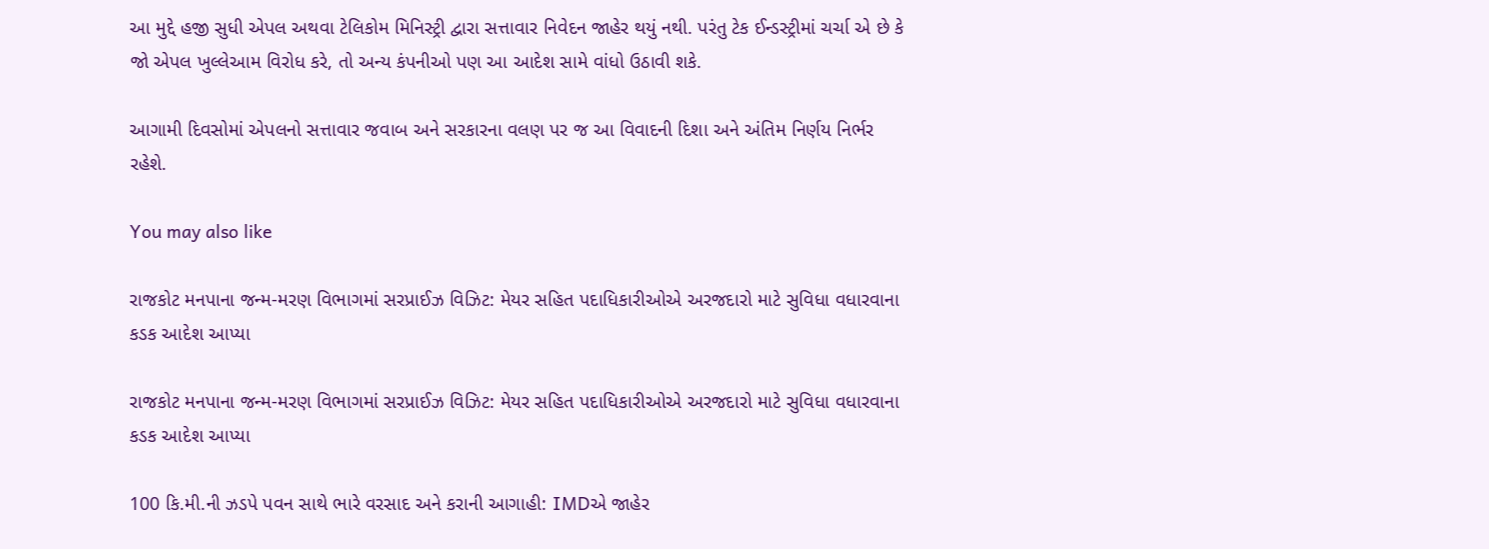આ મુદ્દે હજી સુધી એપલ અથવા ટેલિકોમ મિનિસ્ટ્રી દ્વારા સત્તાવાર નિવેદન જાહેર થયું નથી. પરંતુ ટેક ઈન્ડસ્ટ્રીમાં ચર્ચા એ છે કે જો એપલ ખુલ્લેઆમ વિરોધ કરે, તો અન્ય કંપનીઓ પણ આ આદેશ સામે વાંધો ઉઠાવી શકે.

આગામી દિવસોમાં એપલનો સત્તાવાર જવાબ અને સરકારના વલણ પર જ આ વિવાદની દિશા અને અંતિમ નિર્ણય નિર્ભર રહેશે.

You may also like

રાજકોટ મનપાના જન્મ-મરણ વિભાગમાં સરપ્રાઈઝ વિઝિટ: મેયર સહિત પદાધિકારીઓએ અરજદારો માટે સુવિધા વધારવાના કડક આદેશ આપ્યા

રાજકોટ મનપાના જન્મ-મરણ વિભાગમાં સરપ્રાઈઝ વિઝિટ: મેયર સહિત પદાધિકારીઓએ અરજદારો માટે સુવિધા વધારવાના કડક આદેશ આપ્યા

100 કિ.મી.ની ઝડપે પવન સાથે ભારે વરસાદ અને કરાની આગાહી: IMDએ જાહેર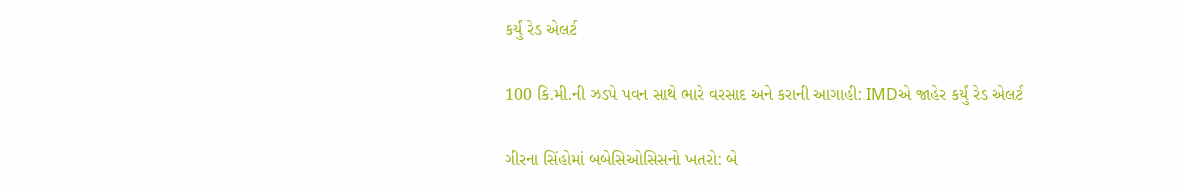કર્યું રેડ એલર્ટ

100 કિ.મી.ની ઝડપે પવન સાથે ભારે વરસાદ અને કરાની આગાહી: IMDએ જાહેર કર્યું રેડ એલર્ટ

ગીરના સિંહોમાં બબેસિઓસિસનો ખતરો: બે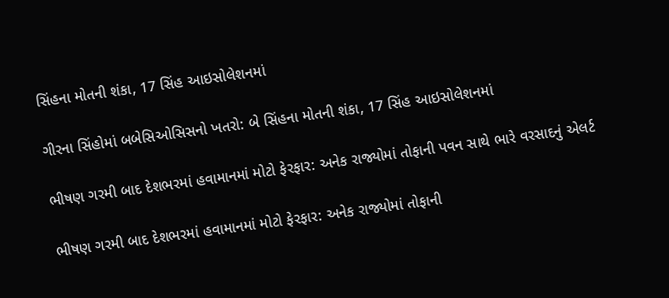સિંહના મોતની શંકા, 17 સિંહ આઇસોલેશનમાં

ગીરના સિંહોમાં બબેસિઓસિસનો ખતરો: બે સિંહના મોતની શંકા, 17 સિંહ આઇસોલેશનમાં

ભીષણ ગરમી બાદ દેશભરમાં હવામાનમાં મોટો ફેરફાર: અનેક રાજ્યોમાં તોફાની પવન સાથે ભારે વરસાદનું એલર્ટ

ભીષણ ગરમી બાદ દેશભરમાં હવામાનમાં મોટો ફેરફાર: અનેક રાજ્યોમાં તોફાની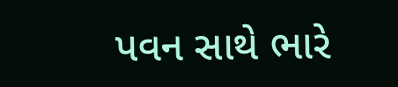પવન સાથે ભારે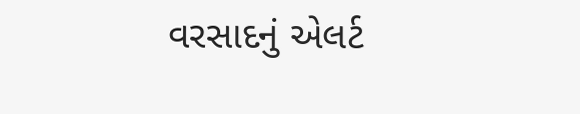વરસાદનું એલર્ટ